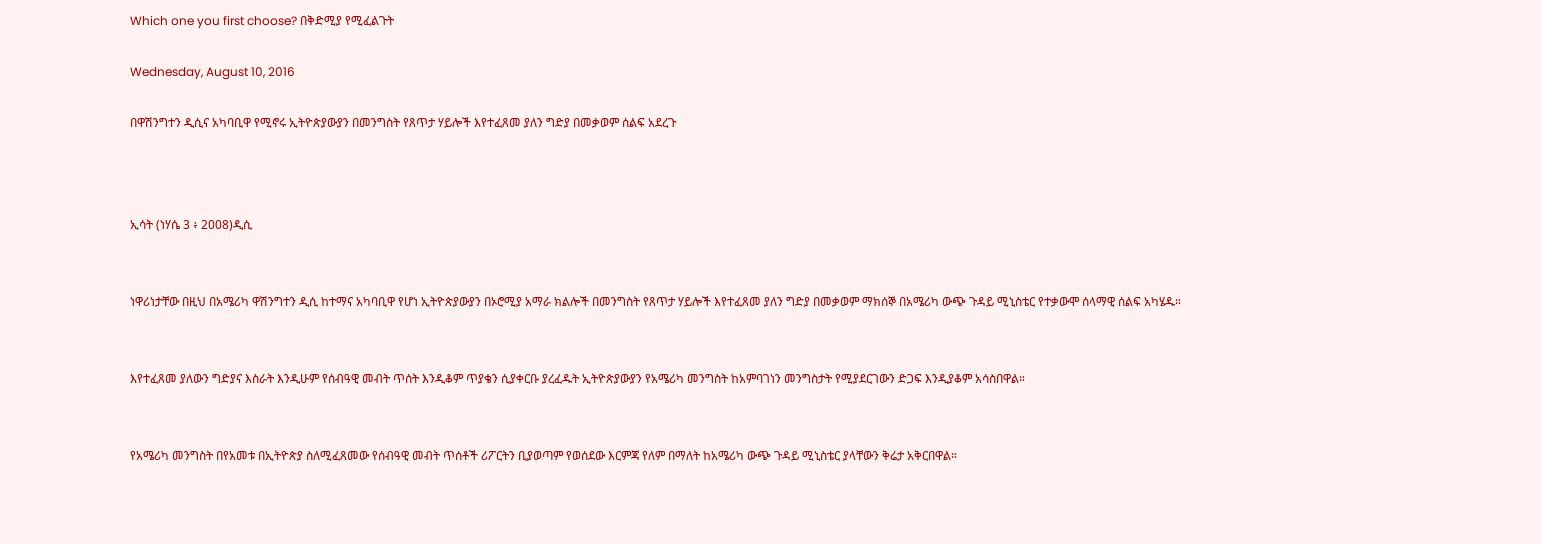Which one you first choose? በቅድሚያ የሚፈልጉት

Wednesday, August 10, 2016

በዋሽንግተን ዲሲና አካባቢዋ የሚኖሩ ኢትዮጵያውያን በመንግስት የጸጥታ ሃይሎች እየተፈጸመ ያለን ግድያ በመቃወም ሰልፍ አደረጉ



ኢሳት (ነሃሴ 3 ፥ 2008)ዲሲ


ነዋሪነታቸው በዚህ በአሜሪካ ዋሽንግተን ዲሲ ከተማና አካባቢዋ የሆነ ኢትዮጵያውያን በኦሮሚያ አማራ ክልሎች በመንግስት የጸጥታ ሃይሎች እየተፈጸመ ያለን ግድያ በመቃወም ማክሰኞ በአሜሪካ ውጭ ጉዳይ ሚኒስቴር የተቃውሞ ሰላማዊ ሰልፍ አካሄዱ።


እየተፈጸመ ያለውን ግድያና እስራት እንዲሁም የሰብዓዊ መብት ጥሰት እንዲቆም ጥያቄን ሲያቀርቡ ያረፈዱት ኢትዮጵያውያን የአሜሪካ መንግስት ከአምባገነን መንግስታት የሚያደርገውን ድጋፍ እንዲያቆም አሳስበዋል።


የአሜሪካ መንግስት በየአመቱ በኢትዮጵያ ስለሚፈጸመው የሰብዓዊ መብት ጥሰቶች ሪፖርትን ቢያወጣም የወሰደው እርምጃ የለም በማለት ከአሜሪካ ውጭ ጉዳይ ሚኒስቴር ያላቸውን ቅሬታ አቅርበዋል።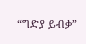“ግድያ ይብቃ”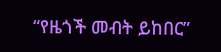“የዜጎች መብት ይከበር”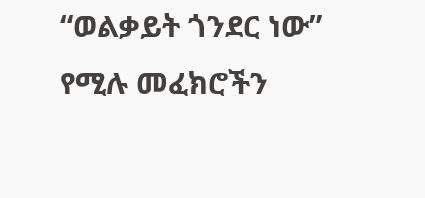“ወልቃይት ጎንደር ነው” የሚሉ መፈክሮችን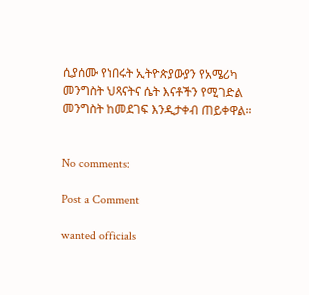ሲያሰሙ የነበሩት ኢትዮጵያውያን የአሜሪካ መንግስት ህጻናትና ሴት እናቶችን የሚገድል መንግስት ከመደገፍ እንዲታቀብ ጠይቀዋል።


No comments:

Post a Comment

wanted officials